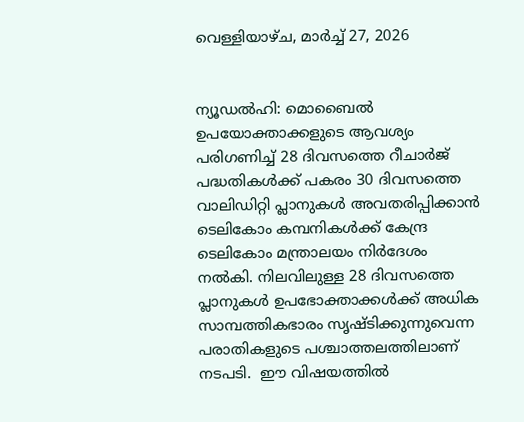വെള്ളിയാഴ്‌ച, മാർച്ച് 27, 2026


ന്യൂഡല്‍ഹി: മൊബൈല്‍ ഉപയോക്താക്കളുടെ ആവശ്യം പരിഗണിച്ച് 28 ദിവസത്തെ റീചാര്‍ജ് പദ്ധതികള്‍ക്ക് പകരം 30 ദിവസത്തെ വാലിഡിറ്റി പ്ലാനുകള്‍ അവതരിപ്പിക്കാന്‍ ടെലികോം കമ്പനികള്‍ക്ക് കേന്ദ്ര ടെലികോം മന്ത്രാലയം നിര്‍ദേശം നല്‍കി. നിലവിലുള്ള 28 ദിവസത്തെ പ്ലാനുകള്‍ ഉപഭോക്താക്കള്‍ക്ക് അധിക സാമ്പത്തികഭാരം സൃഷ്ടിക്കുന്നുവെന്ന പരാതികളുടെ പശ്ചാത്തലത്തിലാണ് നടപടി.  ഈ വിഷയത്തില്‍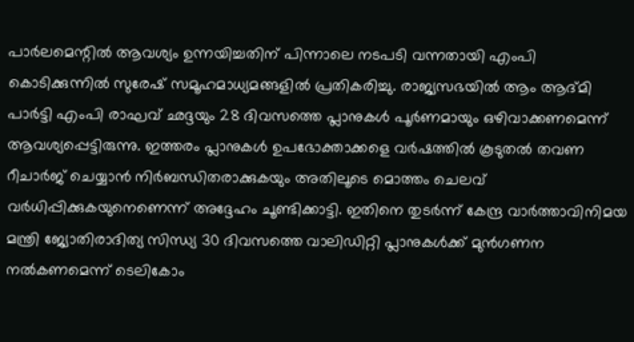പാര്‍ലമെന്റില്‍ ആവശ്യം ഉന്നയിച്ചതിന് പിന്നാലെ നടപടി വന്നതായി എംപി കൊടിക്കുന്നില്‍ സുരേഷ് സമൂഹമാധ്യമങ്ങളില്‍ പ്രതികരിച്ചു. രാജ്യസഭയില്‍ ആം ആദ്മി പാര്‍ട്ടി എംപി രാഘവ് ഛദ്ദയും 28 ദിവസത്തെ പ്ലാനുകള്‍ പൂര്‍ണമായും ഒഴിവാക്കണമെന്ന് ആവശ്യപ്പെട്ടിരുന്നു. ഇത്തരം പ്ലാനുകള്‍ ഉപഭോക്താക്കളെ വര്‍ഷത്തില്‍ കൂടുതല്‍ തവണ റീചാര്‍ജ് ചെയ്യാന്‍ നിര്‍ബന്ധിതരാക്കുകയും അതിലൂടെ മൊത്തം ചെലവ് വര്‍ധിപ്പിക്കുകയുനെണെന്ന് അദ്ദേഹം ചൂണ്ടിക്കാട്ടി. ഇതിനെ തുടര്‍ന്ന് കേന്ദ്ര വാര്‍ത്താവിനിമയ മന്ത്രി ജ്യോതിരാദിത്യ സിന്ധ്യ 30 ദിവസത്തെ വാലിഡിറ്റി പ്ലാനുകള്‍ക്ക് മുന്‍ഗണന നല്‍കണമെന്ന് ടെലികോം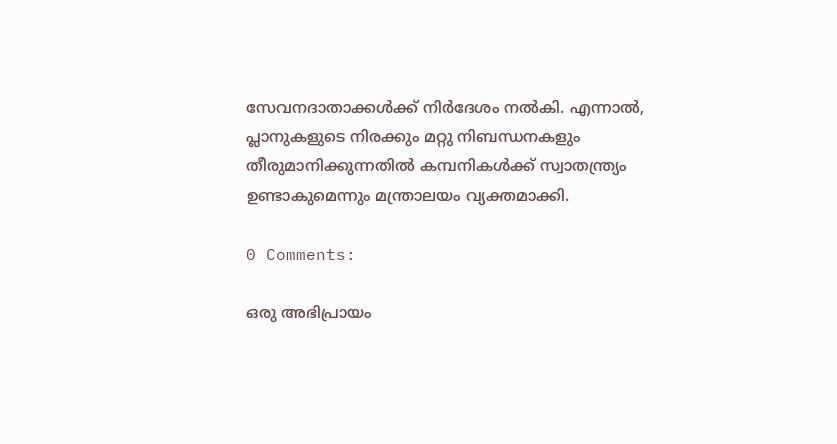സേവനദാതാക്കള്‍ക്ക് നിര്‍ദേശം നല്‍കി. എന്നാല്‍, പ്ലാനുകളുടെ നിരക്കും മറ്റു നിബന്ധനകളും തീരുമാനിക്കുന്നതില്‍ കമ്പനികള്‍ക്ക് സ്വാതന്ത്ര്യം ഉണ്ടാകുമെന്നും മന്ത്രാലയം വ്യക്തമാക്കി.

0 Comments:

ഒരു അഭിപ്രായം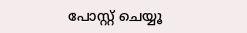പോസ്റ്റ് ചെയ്യൂ